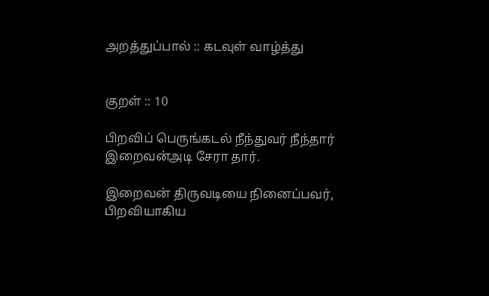அறத்துப்பால் :: கடவுள் வாழ்த்து


குறள் :: 10

பிறவிப் பெருங்கடல் நீந்துவர் நீந்தார்
இறைவன்அடி சேரா தார்.

இறைவன் திருவடியை நினைப்பவர், பிறவியாகிய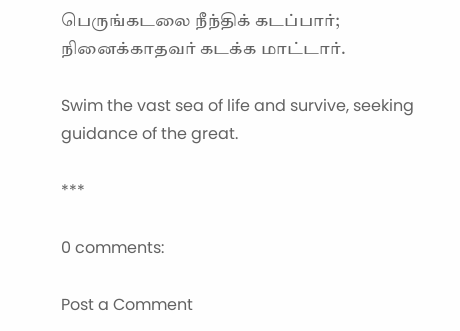பெருங்கடலை நீந்திக் கடப்பார்; நினைக்காதவர் கடக்க மாட்டார்.

Swim the vast sea of life and survive, seeking guidance of the great.

***

0 comments:

Post a Comment